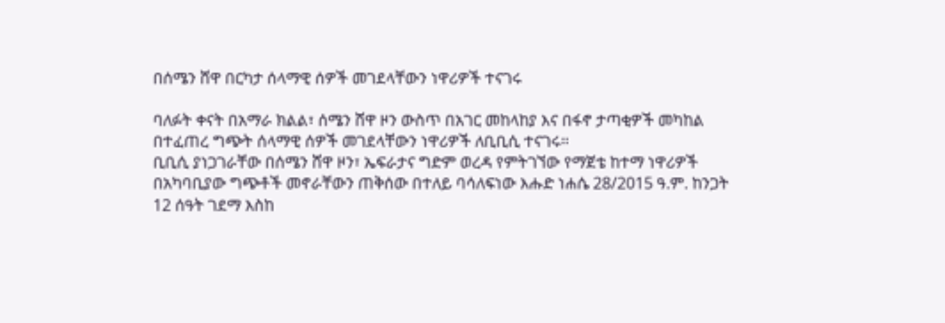በሰሜን ሸዋ በርካታ ሰላማዊ ሰዎች መገደላቸውን ነዋሪዎች ተናገሩ

ባለፉት ቀናት በአማራ ክልል፣ ሰሜን ሸዋ ዞን ውስጥ በአገር መከላከያ እና በፋኖ ታጣቂዎች መካከል በተፈጠረ ግጭት ሰላማዊ ሰዎች መገደላቸውን ነዋሪዎች ለቢቢሲ ተናገሩ።
ቢቢሲ ያነጋገራቸው በሰሜን ሸዋ ዞን፣ ኤፍራታና ግድም ወረዳ የምትገኘው የማጀቴ ከተማ ነዋሪዎች በአካባቢያው ግጭቶች መኖራቸውን ጠቅሰው በተለይ ባሳለፍነው እሑድ ነሐሴ 28/2015 ዓ.ም. ከንጋት 12 ሰዓት ገደማ እስከ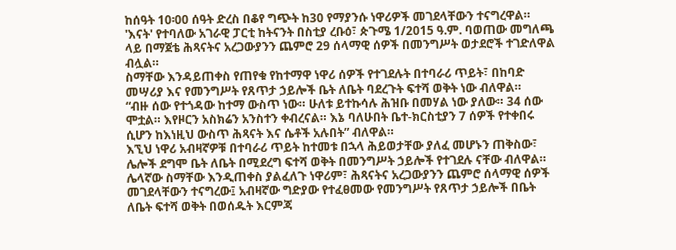ከሰዓት 10፡00 ሰዓት ድረስ በቆየ ግጭት ከ30 የማያንሱ ነዋሪዎች መገደላቸውን ተናግረዋል።
'እናት' የተባለው አገራዊ ፓርቲ ከትናንት በስቲያ ረቡዕ፣ ጵጉሜ 1/2015 ዓ.ም. ባወጠው መግለጫ ላይ በማጀቴ ሕጻናትና አረጋውያንን ጨምሮ 29 ሰላማዊ ሰዎች በመንግሥት ወታደሮች ተገድለዋል ብሏል።
ስማቸው እንዳይጠቀስ የጠየቁ የከተማዋ ነዋሪ ሰዎች የተገደሉት በተባራሪ ጥይት፣ በከባድ መሣሪያ እና የመንግሥት የጸጥታ ኃይሎች ቤት ለቤት ባደረጉት ፍተሻ ወቅት ነው ብለዋል።
“ብዙ ሰው የተጎዳው ከተማ ውስጥ ነው። ሁለቱ ይተኩሳሉ ሕዝቡ በመሃል ነው ያለው። 34 ሰው ሞቷል። እየዞርን አስክሬን አንስተን ቀብረናል። እኔ ባለሁበት ቤተ-ክርስቲያን 7 ሰዎች የተቀበሩ ሲሆን ከእነዚህ ውስጥ ሕጻናት እና ሴቶች አሉበት” ብለዋል።
እኚህ ነዋሪ አብዛኛዎቹ በተባራሪ ጥይት ከተመቱ በኋላ ሕይወታቸው ያለፈ መሆኑን ጠቅስው፣ ሌሎች ደግሞ ቤት ለቤት በሚደረግ ፍተሻ ወቅት በመንግሥት ኃይሎች የተገደሉ ናቸው ብለዋል።
ሌላኛው ስማቸው እንዲጠቀስ ያልፈለጉ ነዋሪም፣ ሕጻናትና አረጋውያንን ጨምሮ ሰላማዊ ሰዎች መገደላቸውን ተናግረው፤ አብዛኛው ግድያው የተፈፀመው የመንግሥት የጸጥታ ኃይሎች በቤት ለቤት ፍተሻ ወቅት በወሰዱት እርምጃ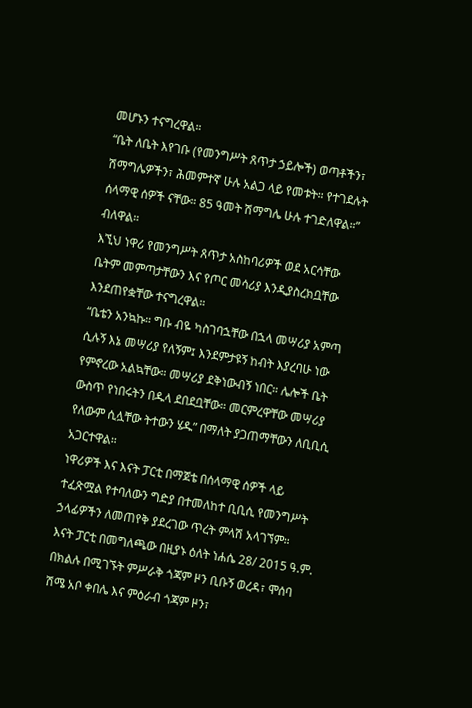መሆኑን ተናግረዋል።
“ቤት ለቤት እየገቡ (የመንግሥት ጸጥታ ኃይሎች) ወጣቶችን፣ ሽማግሌዎችን፣ ሕመምተኛ ሁሉ አልጋ ላይ የመቱት። የተገደሉት ሰላማዊ ሰዎች ናቸው። 85 ዓመት ሽማግሌ ሁሉ ተገድለዋል።” ብለዋል።
እኚህ ነዋሪ የመንግሥት ጸጥታ አስከባሪዎች ወደ አርሳቸው ቤትም መምጣታቸውን እና የጦር መሳሪያ እንዲያስረክቧቸው እንደጠየቋቸው ተናግረዋል።
“ቤቴን አንኳኩ። ግቡ ብዬ ካስገባኋቸው በኋላ መሣሪያ አምጣ ሲሉኝ እኔ መሣሪያ የለኝም፤ እንደምታዩኝ ከብት እያረባሁ ነው የምኖረው አልኳቸው። መሣሪያ ደቅነውብኝ ነበር። ሌሎች ቤት ውስጥ የነበሩትን በዱላ ደበደቧቸው። መርምረዋቸው መሣሪያ የለውም ሲሏቸው ትተውን ሄዱ” በማለት ያጋጠማቸውን ለቢቢሲ አጋርተዋል።
ነዋሪዎች እና እናት ፓርቲ በማጀቴ በሰላማዊ ሰዎች ላይ ተፈጽሟል የተባለውን ግድያ በተመለከተ ቢቢሲ የመንግሥት ኃላፊዎችን ለመጠየቅ ያደረገው ጥረት ምላሽ አላገኘም።
እናት ፓርቲ በመግለጫው በዚያኑ ዕለት ነሐሴ 28/ 2015 ዓ.ም. በክልሉ በሚገኙት ምሥራቅ ጎጃም ዞን ቢቡኝ ወረዳ፣ ሞሰባ ሽሜ አቦ ቀበሌ እና ምዕራብ ጎጃም ዞን፣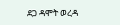ደጋ ዳሞት ወረዳ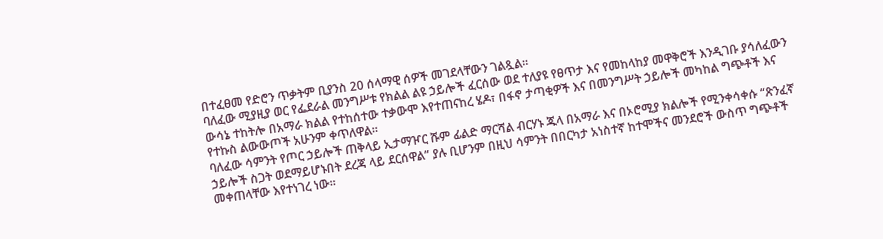በተፈፀመ የድሮን ጥቃትም ቢያንስ 20 ሰላማዊ ሰዎች መገደላቸውን ገልጿል።
ባለፈው ሚያዚያ ወር የፌደራል መንግሥቱ የክልል ልዩ ኃይሎች ፈርሰው ወደ ተለያዩ የፀጥታ እና የመከላከያ መዋቅሮች እንዲገቡ ያሳለፈውን ውሳኔ ተከትሎ በአማራ ክልል የተከሰተው ተቃውሞ እየተጠናከረ ሄዶ፣ በፋኖ ታጣቂዎች እና በመንግሥት ኃይሎች መካከል ግጭቶች እና የተኩስ ልውውጦች አሁንም ቀጥለዋል።
ባለፈው ሳምንት የጦር ኃይሎች ጠቅላይ ኢታማዦር ሹም ፊልድ ማርሻል ብርሃኑ ጁላ በአማራ እና በኦሮሚያ ክልሎች የሚንቀሳቀሱ “ጽንፈኛ ኃይሎች ስጋት ወደማይሆኑበት ደረጃ ላይ ደርሰዋል” ያሉ ቢሆንም በዚህ ሳምንት በበርካታ አነስተኛ ከተሞችና መንደሮች ውስጥ ግጭቶች መቀጠላቸው እየተነገረ ነው።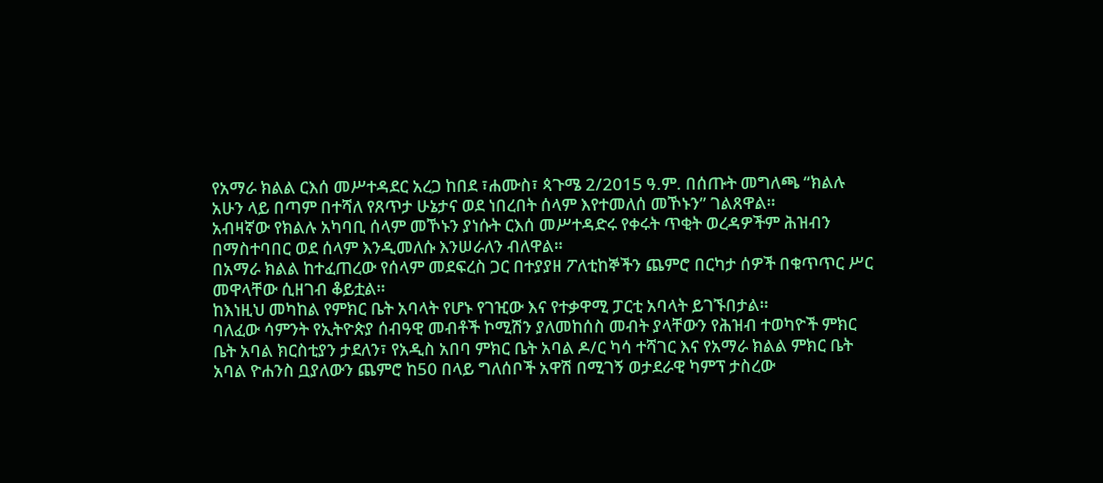የአማራ ክልል ርእሰ መሥተዳደር አረጋ ከበደ ፣ሐሙስ፣ ጳጉሜ 2/2015 ዓ.ም. በሰጡት መግለጫ “ክልሉ አሁን ላይ በጣም በተሻለ የጸጥታ ሁኔታና ወደ ነበረበት ሰላም እየተመለሰ መኾኑን” ገልጸዋል።
አብዛኛው የክልሉ አካባቢ ሰላም መኾኑን ያነሱት ርእሰ መሥተዳድሩ የቀሩት ጥቂት ወረዳዎችም ሕዝብን በማስተባበር ወደ ሰላም እንዲመለሱ እንሠራለን ብለዋል።
በአማራ ክልል ከተፈጠረው የሰላም መደፍረስ ጋር በተያያዘ ፖለቲከኞችን ጨምሮ በርካታ ሰዎች በቁጥጥር ሥር መዋላቸው ሲዘገብ ቆይቷል።
ከእነዚህ መካከል የምክር ቤት አባላት የሆኑ የገዢው እና የተቃዋሚ ፓርቲ አባላት ይገኙበታል።
ባለፈው ሳምንት የኢትዮጵያ ሰብዓዊ መብቶች ኮሚሽን ያለመከሰስ መብት ያላቸውን የሕዝብ ተወካዮች ምክር ቤት አባል ክርስቲያን ታደለን፣ የአዲስ አበባ ምክር ቤት አባል ዶ/ር ካሳ ተሻገር እና የአማራ ክልል ምክር ቤት አባል ዮሐንስ ቧያለውን ጨምሮ ከ50 በላይ ግለሰቦች አዋሽ በሚገኝ ወታደራዊ ካምፕ ታስረው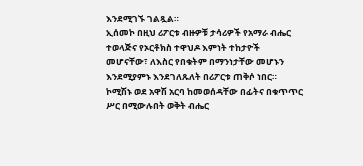እንደሚገኙ ገልጿል።
ኢሰመኮ በዚህ ሪፖርቱ ብዙዎቹ ታሳሪዎች የአማራ ብሔር ተወላጅና የኦርቶክስ ተዋህዶ እምነት ተከታዮች መሆናቸው፣ ለእስር የበቁትም በማንነታቸው መሆኑን እንደሚያምኑ እንደገለጹለት በሪፖርቱ ጠቅሶ ነበር።
ኮሚሽኑ ወደ አዋሽ አርባ ከመወሰዳቸው በፊትና በቁጥጥር ሥር በሚውሉበት ወቅት ብሔር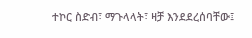ተኮር ስድብ፣ ማጉላላት፣ ዛቻ እንደደረሰባቸው፤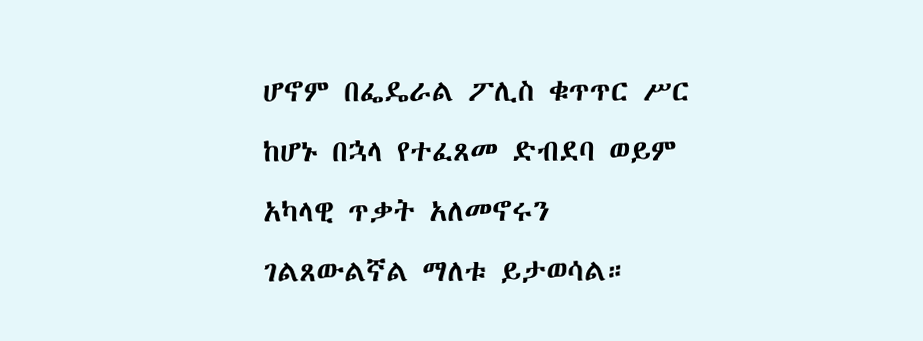ሆኖም በፌዴራል ፖሊስ ቁጥጥር ሥር ከሆኑ በኋላ የተፈጸመ ድብደባ ወይም አካላዊ ጥቃት አለመኖሩን ገልጸውልኛል ማለቱ ይታወሳል።